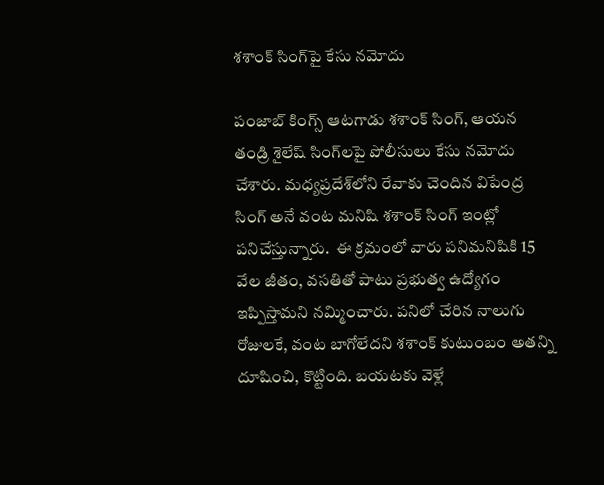శశాంక్ సింగ్‌పై కేసు నమోదు

పంజాబ్ కింగ్స్ ఆటగాడు శశాంక్ సింగ్, ఆయన తండ్రి శైలేష్ సింగ్‌లపై పోలీసులు కేసు నమోదు చేశారు. మధ్యప్రదేశ్‌లోని రేవాకు చెందిన విపేంద్ర సింగ్ అనే వంట మనిషి శశాంక్ సింగ్ ఇంట్లో  పనిచేస్తున్నారు.  ఈ క్రమంలో వారు పనిమనిషికి 15 వేల జీతం, వసతితో పాటు ప్రభుత్వ ఉద్యోగం ఇప్పిస్తామని నమ్మించారు. పనిలో చేరిన నాలుగు రోజులకే, వంట బాగోలేదని శశాంక్ కుటుంబం అతన్ని దూషించి, కొట్టింది. బయటకు వెళ్లే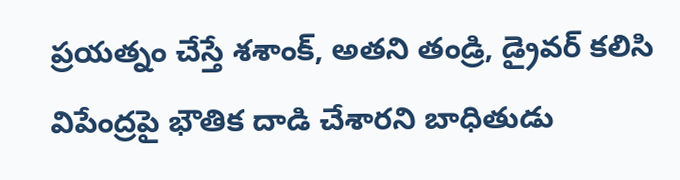ప్రయత్నం చేస్తే శశాంక్, అతని తండ్రి, డ్రైవర్ కలిసి విపేంద్రపై భౌతిక దాడి చేశారని బాధితుడు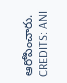ఆరోపించారు.
CREDITS: ANI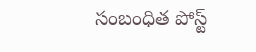సంబంధిత పోస్ట్